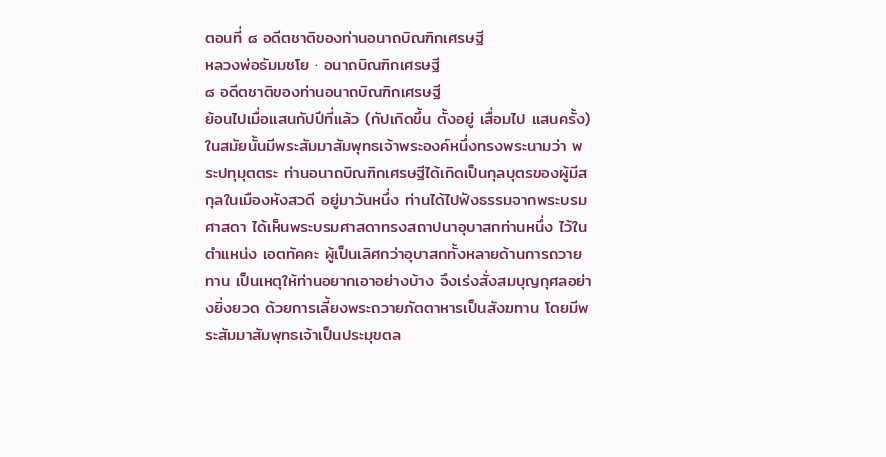ตอนที่ ๘ อดีตชาติของท่านอนาถบิณฑิกเศรษฐี
หลวงพ่อธัมมชโย · อนาถบิณฑิกเศรษฐี
๘ อดีตชาติของท่านอนาถบิณฑิกเศรษฐี
ย้อนไปเมื่อแสนกัปปีที่แล้ว (กัปเกิดขึ้น ตั้งอยู่ เสื่อมไป แสนครั้ง) ในสมัยนั้นมีพระสัมมาสัมพุทธเจ้าพระองค์หนึ่งทรงพระนามว่า พระปทุมุตตระ ท่านอนาถบิณฑิกเศรษฐีได้เกิดเป็นกุลบุตรของผู้มีสกุลในเมืองหังสวดี อยู่มาวันหนึ่ง ท่านได้ไปฟังธรรมจากพระบรมศาสดา ได้เห็นพระบรมศาสดาทรงสถาปนาอุบาสกท่านหนึ่ง ไว้ในตำแหน่ง เอตทัคคะ ผู้เป็นเลิศกว่าอุบาสกทั้งหลายด้านการถวายทาน เป็นเหตุให้ท่านอยากเอาอย่างบ้าง จึงเร่งสั่งสมบุญกุศลอย่างยิ่งยวด ด้วยการเลี้ยงพระถวายภัตตาหารเป็นสังฆทาน โดยมีพระสัมมาสัมพุทธเจ้าเป็นประมุขตล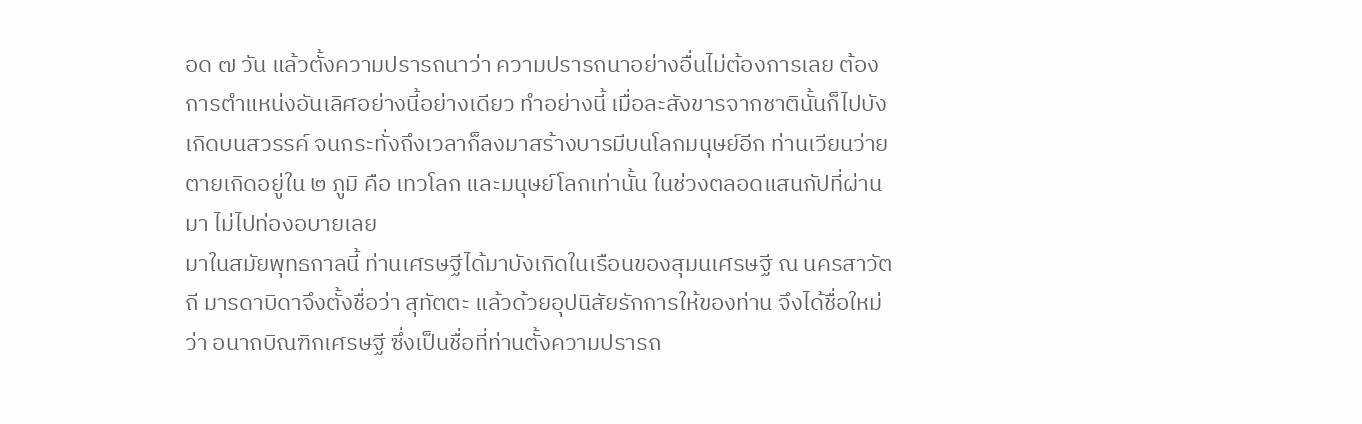อด ๗ วัน แล้วตั้งความปรารถนาว่า ความปรารถนาอย่างอื่นไม่ต้องการเลย ต้องการตำแหน่งอันเลิศอย่างนี้อย่างเดียว ทำอย่างนี้ เมื่อละสังขารจากชาตินั้นก็ไปบังเกิดบนสวรรค์ จนกระทั่งถึงเวลาก็ลงมาสร้างบารมีบนโลกมนุษย์อีก ท่านเวียนว่ายตายเกิดอยู่ใน ๒ ภูมิ คือ เทวโลก และมนุษย์โลกเท่านั้น ในช่วงตลอดแสนกัปที่ผ่านมา ไม่ไปท่องอบายเลย
มาในสมัยพุทธกาลนี้ ท่านเศรษฐีได้มาบังเกิดในเรือนของสุมนเศรษฐี ณ นครสาวัตถี มารดาบิดาจึงตั้งชื่อว่า สุทัตตะ แล้วด้วยอุปนิสัยรักการให้ของท่าน จึงได้ชื่อใหม่ว่า อนาถบิณฑิกเศรษฐี ซึ่งเป็นชื่อที่ท่านตั้งความปรารถ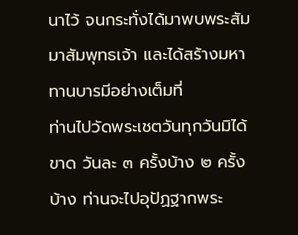นาไว้ จนกระทั่งได้มาพบพระสัมมาสัมพุทธเจ้า และได้สร้างมหาทานบารมีอย่างเต็มที่
ท่านไปวัดพระเชตวันทุกวันมิได้ขาด วันละ ๓ ครั้งบ้าง ๒ ครั้งบ้าง ท่านจะไปอุปัฏฐากพระ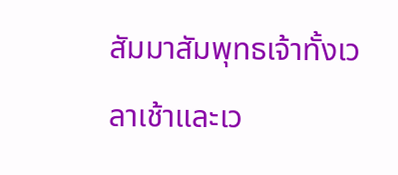สัมมาสัมพุทธเจ้าทั้งเวลาเช้าและเว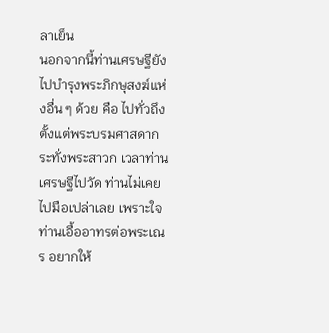ลาเย็น
นอกจากนี้ท่านเศรษฐียังไปบำรุงพระภิกษุสงฆ์แห่งอื่น ๆ ด้วย คือ ไปทั่วถึง ตั้งแต่พระบรมศาสดากระทั่งพระสาวก เวลาท่านเศรษฐีไปวัด ท่านไม่เคยไปมือเปล่าเลย เพราะใจท่านเอื้ออาทรต่อพระเณร อยากให้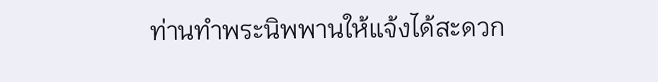ท่านทำพระนิพพานให้แจ้งได้สะดวก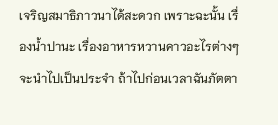เจริญสมาธิภาวนาได้สะดวก เพราะฉะนั้น เรื่องน้ำปานะ เรื่องอาหารหวานคาวอะไรต่างๆ จะนำไปเป็นประจำ ถ้าไปก่อนเวลาฉันภัตตา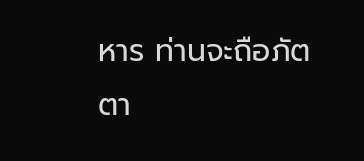หาร ท่านจะถือภัตตา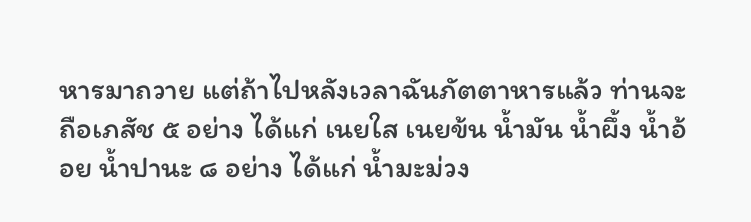หารมาถวาย แต่ถ้าไปหลังเวลาฉันภัตตาหารแล้ว ท่านจะถือเภสัช ๕ อย่าง ได้แก่ เนยใส เนยข้น น้ำมัน น้ำผึ้ง น้ำอ้อย น้ำปานะ ๘ อย่าง ได้แก่ น้ำมะม่วง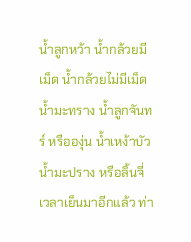น้ำลูกหว้า น้ำกล้วยมีเม็ด น้ำกล้วยไม่มีเม็ด น้ำมะทราง น้ำลูกจันทร์ หรือองุ่น น้ำเหง้าบัว น้ำมะปราง หรือลิ้นจี่ เวลาเย็นมาอีกแล้ว ท่า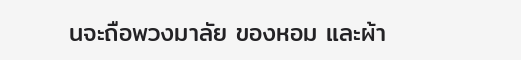นจะถือพวงมาลัย ของหอม และผ้า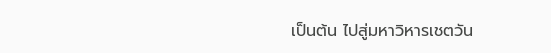เป็นต้น ไปสู่มหาวิหารเชตวัน